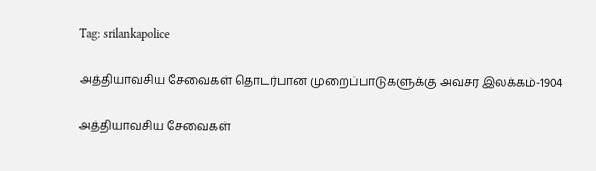Tag: srilankapolice

அத்தியாவசிய சேவைகள் தொடர்பான முறைப்பாடுகளுக்கு அவசர இலக்கம்-1904

அத்தியாவசிய சேவைகள்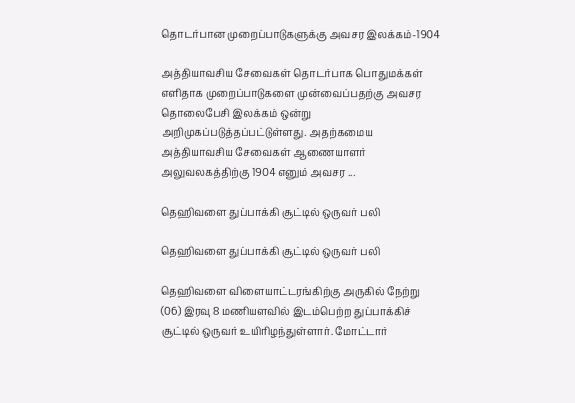தொடர்பான முறைப்பாடுகளுக்கு அவசர இலக்கம்-1904

அத்தியாவசிய சேவைகள் தொடர்பாக பொதுமக்கள் எளிதாக முறைப்பாடுகளை முன்வைப்பதற்கு அவசர தொலைபேசி இலக்கம் ஒன்று அறிமுகப்படுத்தப்பட்டுள்ளது. அதற்கமைய அத்தியாவசிய சேவைகள் ஆணையாளர் அலுவலகத்திற்கு 1904 எனும் அவசர ...

தெஹிவளை துப்பாக்கி சூட்டில் ஒருவர் பலி

தெஹிவளை துப்பாக்கி சூட்டில் ஒருவர் பலி

தெஹிவளை விளையாட்டரங்கிற்கு அருகில் நேற்று (06) இரவு 8 மணியளவில் இடம்பெற்ற துப்பாக்கிச் சூட்டில் ஒருவர் உயிரிழந்துள்ளார். மோட்டார்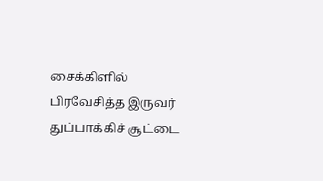சைக்கிளில் பிரவேசித்த இருவர் துப்பாக்கிச் சூட்டை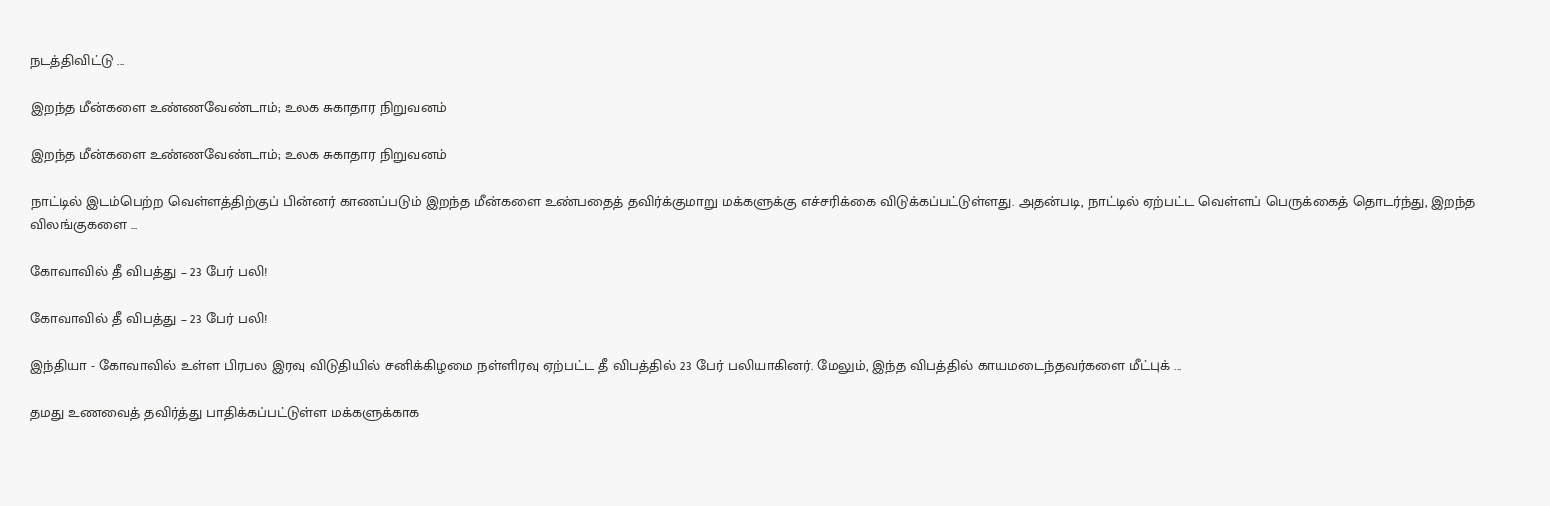நடத்திவிட்டு ...

இறந்த மீன்களை உண்ணவேண்டாம்; உலக சுகாதார நிறுவனம்

இறந்த மீன்களை உண்ணவேண்டாம்; உலக சுகாதார நிறுவனம்

நாட்டில் இடம்பெற்ற வெள்ளத்திற்குப் பின்னர் காணப்படும் இறந்த மீன்களை உண்பதைத் தவிர்க்குமாறு மக்களுக்கு எச்சரிக்கை விடுக்கப்பட்டுள்ளது. அதன்படி, நாட்டில் ஏற்பட்ட வெள்ளப் பெருக்கைத் தொடர்ந்து, இறந்த விலங்குகளை ...

கோவாவில் தீ விபத்து – 23 பேர் பலி!

கோவாவில் தீ விபத்து – 23 பேர் பலி!

இந்தியா - கோவாவில் உள்ள பிரபல இரவு விடுதியில் சனிக்கிழமை நள்ளிரவு ஏற்பட்ட தீ விபத்தில் 23 பேர் பலியாகினர். மேலும், இந்த விபத்தில் காயமடைந்தவர்களை மீட்புக் ...

தமது உணவைத் தவிர்த்து பாதிக்கப்பட்டுள்ள மக்களுக்காக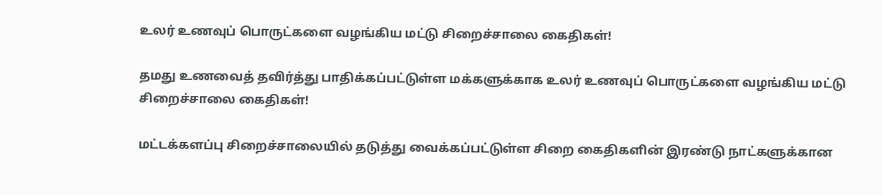உலர் உணவுப் பொருட்களை வழங்கிய மட்டு சிறைச்சாலை கைதிகள்!

தமது உணவைத் தவிர்த்து பாதிக்கப்பட்டுள்ள மக்களுக்காக உலர் உணவுப் பொருட்களை வழங்கிய மட்டு சிறைச்சாலை கைதிகள்!

மட்டக்களப்பு சிறைச்சாலையில் தடுத்து வைக்கப்பட்டுள்ள சிறை கைதிகளின் இரண்டு நாட்களுக்கான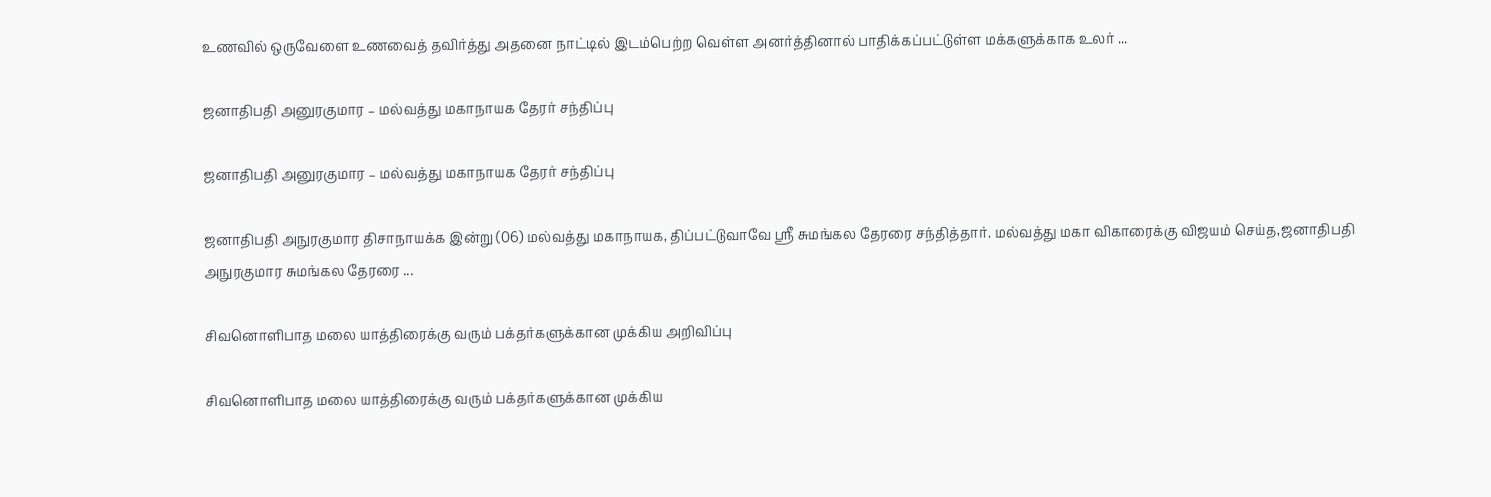உணவில் ஒருவேளை உணவைத் தவிர்த்து அதனை நாட்டில் இடம்பெற்ற வெள்ள அனர்த்தினால் பாதிக்கப்பட்டுள்ள மக்களுக்காக உலர் ...

ஜனாதிபதி அனுரகுமார – மல்வத்து மகாநாயக தேரர் சந்திப்பு

ஜனாதிபதி அனுரகுமார – மல்வத்து மகாநாயக தேரர் சந்திப்பு

ஜனாதிபதி அநுரகுமார திசாநாயக்க இன்று (06) மல்வத்து மகாநாயக, திப்பட்டுவாவே ஸ்ரீ சுமங்கல தேரரை சந்தித்தார். மல்வத்து மகா விகாரைக்கு விஜயம் செய்த,ஜனாதிபதி அநுரகுமார சுமங்கல தேரரை ...

சிவனொளிபாத மலை யாத்திரைக்கு வரும் பக்தர்களுக்கான முக்கிய அறிவிப்பு

சிவனொளிபாத மலை யாத்திரைக்கு வரும் பக்தர்களுக்கான முக்கிய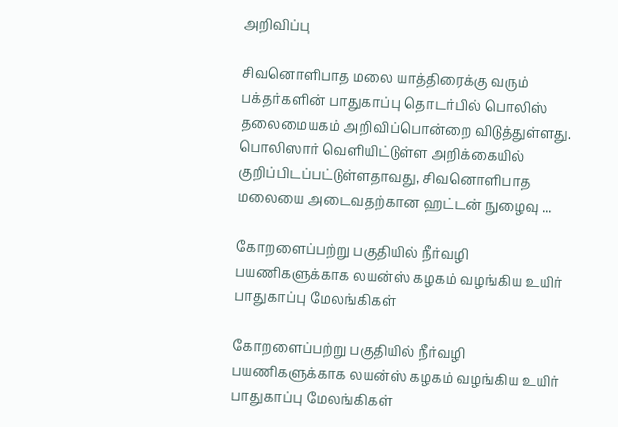அறிவிப்பு

சிவனொளிபாத மலை யாத்திரைக்கு வரும் பக்தர்களின் பாதுகாப்பு தொடர்பில் பொலிஸ் தலைமையகம் அறிவிப்பொன்றை விடுத்துள்ளது. பொலிஸார் வெளியிட்டுள்ள அறிக்கையில் குறிப்பிடப்பட்டுள்ளதாவது, சிவனொளிபாத மலையை அடைவதற்கான ஹட்டன் நுழைவு ...

கோறளைப்பற்று பகுதியில் நீர்வழி பயணிகளுக்காக லயன்ஸ் கழகம் வழங்கிய உயிர் பாதுகாப்பு மேலங்கிகள்

கோறளைப்பற்று பகுதியில் நீர்வழி பயணிகளுக்காக லயன்ஸ் கழகம் வழங்கிய உயிர் பாதுகாப்பு மேலங்கிகள்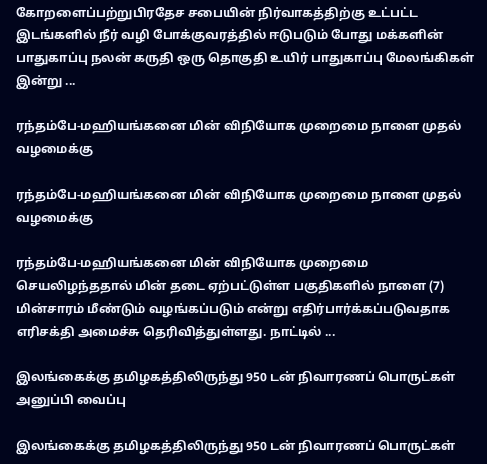கோறளைப்பற்றுபிரதேச சபையின் நிர்வாகத்திற்கு உட்பட்ட இடங்களில் நீர் வழி போக்குவரத்தில் ஈடுபடும் போது மக்களின் பாதுகாப்பு நலன் கருதி ஒரு தொகுதி உயிர் பாதுகாப்பு மேலங்கிகள் இன்று ...

ரந்தம்பே-மஹியங்கனை மின் விநியோக முறைமை நாளை முதல் வழமைக்கு

ரந்தம்பே-மஹியங்கனை மின் விநியோக முறைமை நாளை முதல் வழமைக்கு

ரந்தம்பே-மஹியங்கனை மின் விநியோக முறைமை செயலிழந்ததால் மின் தடை ஏற்பட்டுள்ள பகுதிகளில் நாளை (7) மின்சாரம் மீண்டும் வழங்கப்படும் என்று எதிர்பார்க்கப்படுவதாக எரிசக்தி அமைச்சு தெரிவித்துள்ளது. நாட்டில் ...

இலங்கைக்கு தமிழகத்திலிருந்து 950 டன் நிவாரணப் பொருட்கள் அனுப்பி வைப்பு

இலங்கைக்கு தமிழகத்திலிருந்து 950 டன் நிவாரணப் பொருட்கள்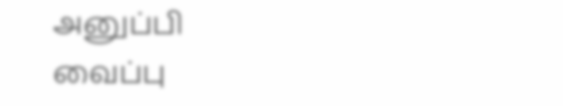அனுப்பி வைப்பு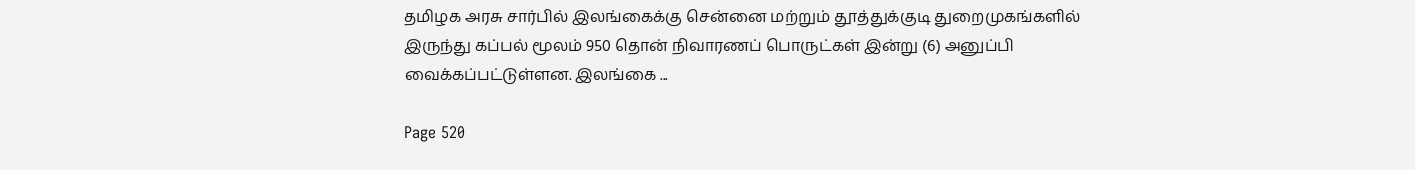தமிழக அரசு சார்பில் இலங்கைக்கு சென்னை மற்றும் தூத்துக்குடி துறைமுகங்களில் இருந்து கப்பல் மூலம் 950 தொன் நிவாரணப் பொருட்கள் இன்று (6) அனுப்பி வைக்கப்பட்டுள்ளன. இலங்கை ...

Page 520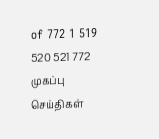of 772 1 519 520 521 772
முகப்பு
செய்திகள்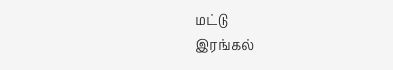மட்டு
இரங்கல்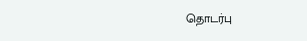தொடர்பு